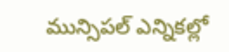మున్సిపల్ ఎన్నికల్లో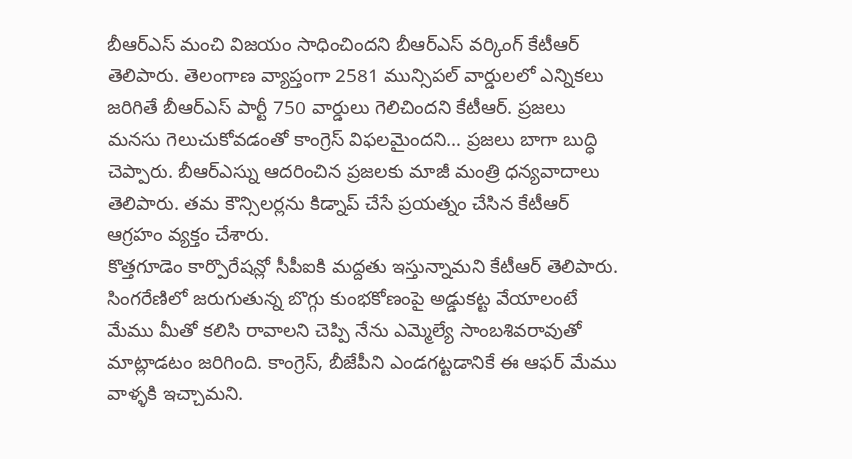బీఆర్ఎస్ మంచి విజయం సాధించిందని బీఆర్ఎస్ వర్కింగ్ కేటీఆర్ తెలిపారు. తెలంగాణ వ్యాప్తంగా 2581 మున్సిపల్ వార్డులలో ఎన్నికలు జరిగితే బీఆర్ఎస్ పార్టీ 750 వార్డులు గెలిచిందని కేటీఆర్. ప్రజలు మనసు గెలుచుకోవడంతో కాంగ్రెస్ విఫలమైందని… ప్రజలు బాగా బుద్ధి చెప్పారు. బీఆర్ఎస్ను ఆదరించిన ప్రజలకు మాజీ మంత్రి ధన్యవాదాలు తెలిపారు. తమ కౌన్సిలర్లను కిడ్నాప్ చేసే ప్రయత్నం చేసిన కేటీఆర్ ఆగ్రహం వ్యక్తం చేశారు.
కొత్తగూడెం కార్పొరేషన్లో సీపీఐకి మద్దతు ఇస్తున్నామని కేటీఆర్ తెలిపారు. సింగరేణిలో జరుగుతున్న బొగ్గు కుంభకోణంపై అడ్డుకట్ట వేయాలంటే మేము మీతో కలిసి రావాలని చెప్పి నేను ఎమ్మెల్యే సాంబశివరావుతో మాట్లాడటం జరిగింది. కాంగ్రెస్, బీజేపీని ఎండగట్టడానికే ఈ ఆఫర్ మేము వాళ్ళకి ఇచ్చామని.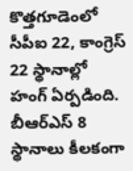కొత్తగూడెంలో సీపీఐ 22, కాంగ్రెస్ 22 స్థానాల్లో హంగ్ ఏర్పడింది.
బీఆర్ఎస్ 8 స్థానాలు కీలకంగా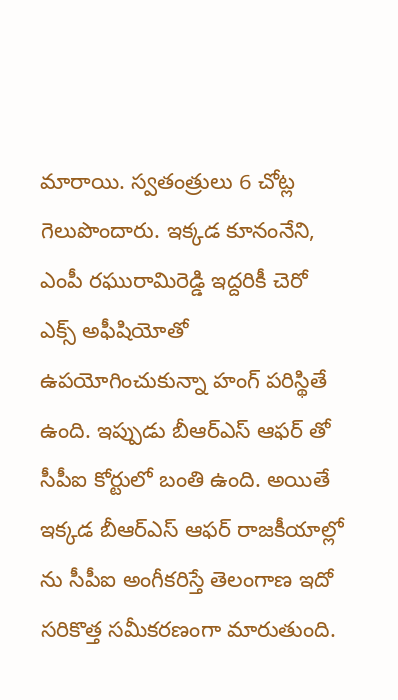మారాయి. స్వతంత్రులు 6 చోట్ల గెలుపొందారు. ఇక్కడ కూనంనేని, ఎంపీ రఘురామిరెడ్డి ఇద్దరికీ చెరో ఎక్స్ అఫీషియోతో ఉపయోగించుకున్నా హంగ్ పరిస్థితే ఉంది. ఇప్పుడు బీఆర్ఎస్ ఆఫర్ తో సీపీఐ కోర్టులో బంతి ఉంది. అయితే ఇక్కడ బీఆర్ఎస్ ఆఫర్ రాజకీయాల్లో ను సీపీఐ అంగీకరిస్తే తెలంగాణ ఇదో సరికొత్త సమీకరణంగా మారుతుంది.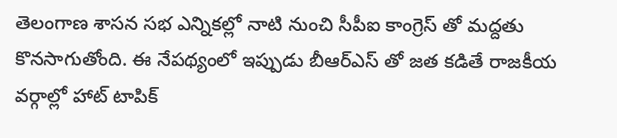తెలంగాణ శాసన సభ ఎన్నికల్లో నాటి నుంచి సీపీఐ కాంగ్రెస్ తో మద్దతు కొనసాగుతోంది. ఈ నేపథ్యంలో ఇప్పుడు బీఆర్ఎస్ తో జత కడితే రాజకీయ వర్గాల్లో హాట్ టాపిక్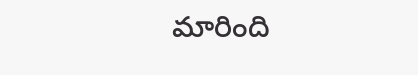మారింది